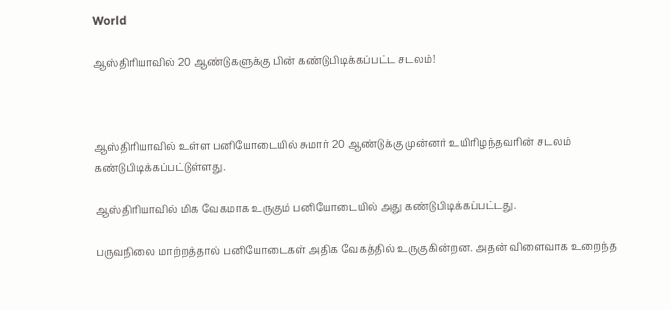World

ஆஸ்திரியாவில் 20 ஆண்டுகளுக்கு பின் கண்டுபிடிக்கப்பட்ட சடலம்!



ஆஸ்திரியாவில் உள்ள பனியோடையில் சுமார் 20 ஆண்டுக்கு முன்னர் உயிரிழந்தவரின் சடலம் கண்டுபிடிக்கப்பட்டுள்ளது.

ஆஸ்திரியாவில் மிக வேகமாக உருகும் பனியோடையில் அது கண்டுபிடிக்கப்பட்டது.

பருவநிலை மாற்றத்தால் பனியோடைகள் அதிக வேகத்தில் உருகுகின்றன. அதன் விளைவாக உறைந்த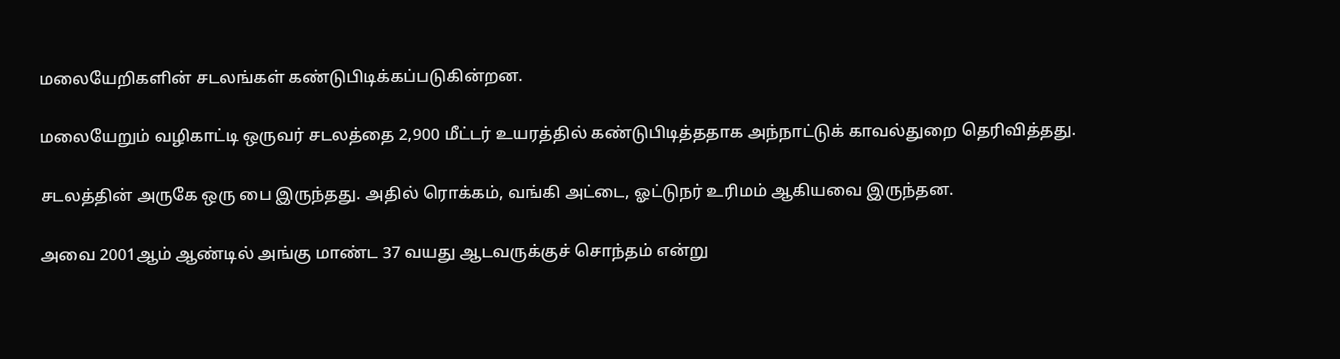மலையேறிகளின் சடலங்கள் கண்டுபிடிக்கப்படுகின்றன.

மலையேறும் வழிகாட்டி ஒருவர் சடலத்தை 2,900 மீட்டர் உயரத்தில் கண்டுபிடித்ததாக அந்நாட்டுக் காவல்துறை தெரிவித்தது.

சடலத்தின் அருகே ஒரு பை இருந்தது. அதில் ரொக்கம், வங்கி அட்டை, ஓட்டுநர் உரிமம் ஆகியவை இருந்தன.

அவை 2001ஆம் ஆண்டில் அங்கு மாண்ட 37 வயது ஆடவருக்குச் சொந்தம் என்று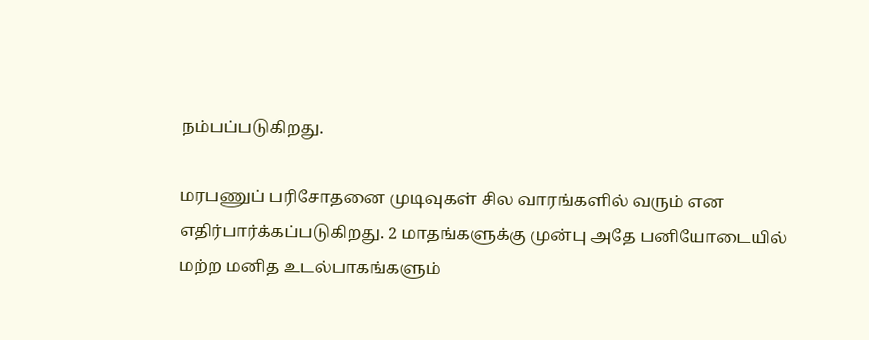நம்பப்படுகிறது.

மரபணுப் பரிசோதனை முடிவுகள் சில வாரங்களில் வரும் என எதிர்பார்க்கப்படுகிறது. 2 மாதங்களுக்கு முன்பு அதே பனியோடையில் மற்ற மனித உடல்பாகங்களும்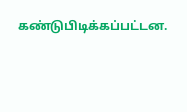கண்டுபிடிக்கப்பட்டன.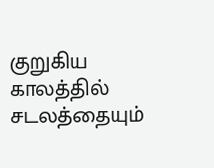குறுகிய காலத்தில் சடலத்தையும்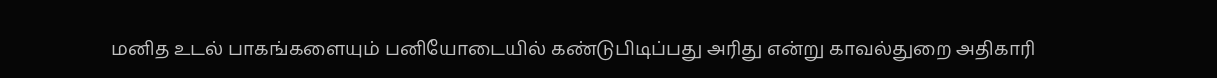மனித உடல் பாகங்களையும் பனியோடையில் கண்டுபிடிப்பது அரிது என்று காவல்துறை அதிகாரி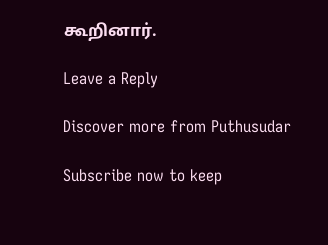கூறினார்.

Leave a Reply

Discover more from Puthusudar

Subscribe now to keep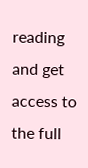reading and get access to the full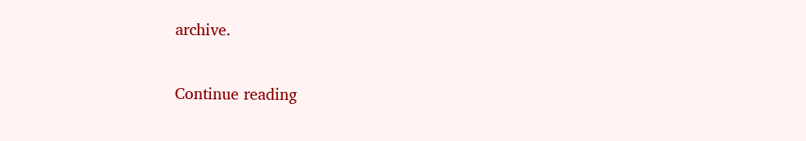archive.

Continue reading